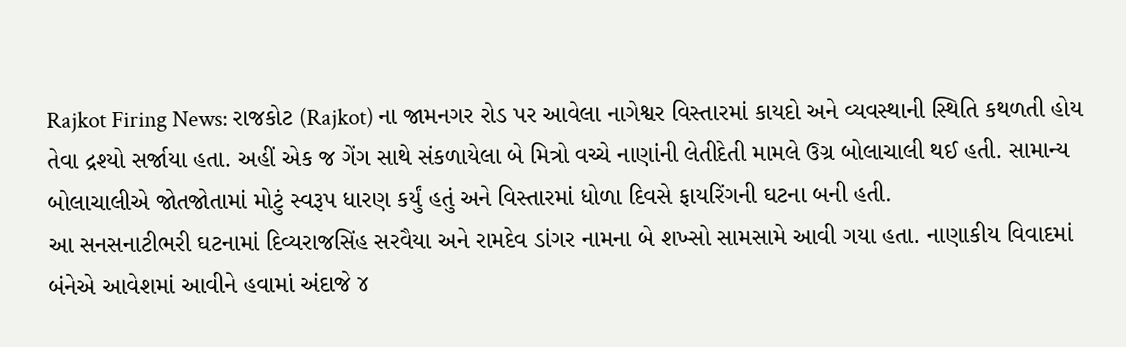Rajkot Firing News: રાજકોટ (Rajkot) ના જામનગર રોડ પર આવેલા નાગેશ્વર વિસ્તારમાં કાયદો અને વ્યવસ્થાની સ્થિતિ કથળતી હોય તેવા દ્રશ્યો સર્જાયા હતા. અહીં એક જ ગેંગ સાથે સંકળાયેલા બે મિત્રો વચ્ચે નાણાંની લેતીદેતી મામલે ઉગ્ર બોલાચાલી થઈ હતી. સામાન્ય બોલાચાલીએ જોતજોતામાં મોટું સ્વરૂપ ધારણ કર્યું હતું અને વિસ્તારમાં ધોળા દિવસે ફાયરિંગની ઘટના બની હતી.
આ સનસનાટીભરી ઘટનામાં દિવ્યરાજસિંહ સરવૈયા અને રામદેવ ડાંગર નામના બે શખ્સો સામસામે આવી ગયા હતા. નાણાકીય વિવાદમાં બંનેએ આવેશમાં આવીને હવામાં અંદાજે ૪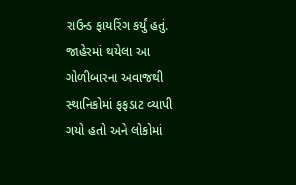રાઉન્ડ ફાયરિંગ કર્યું હતું. જાહેરમાં થયેલા આ ગોળીબારના અવાજથી સ્થાનિકોમાં ફફડાટ વ્યાપી ગયો હતો અને લોકોમાં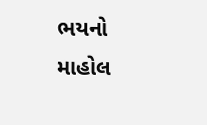ભયનો માહોલ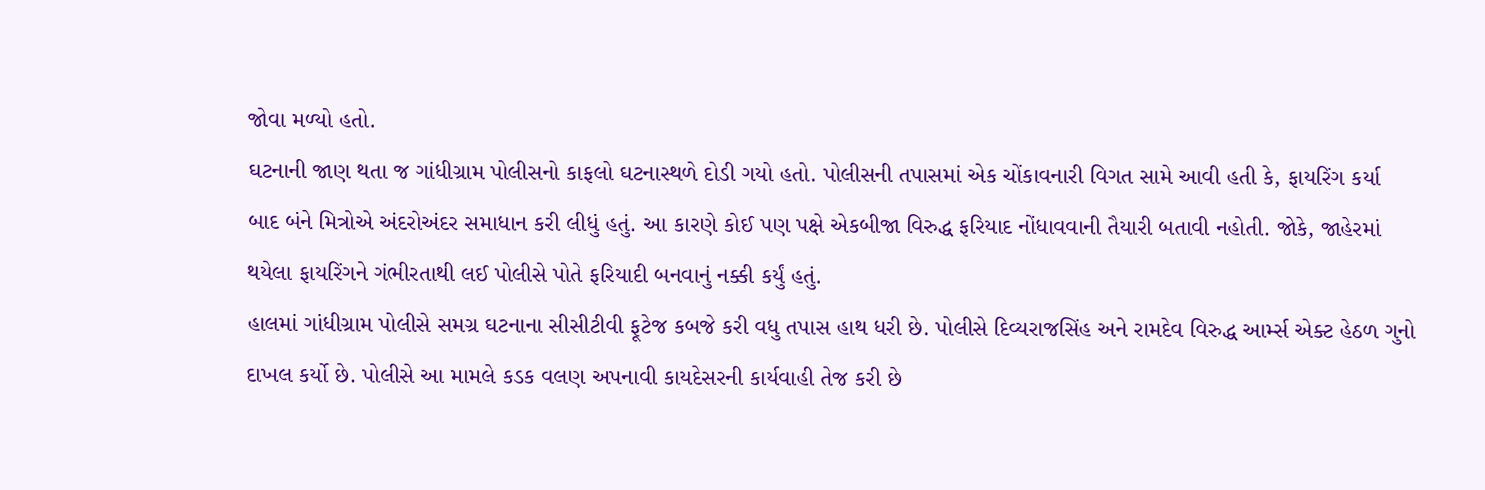જોવા મળ્યો હતો.
ઘટનાની જાણ થતા જ ગાંધીગ્રામ પોલીસનો કાફલો ઘટનાસ્થળે દોડી ગયો હતો. પોલીસની તપાસમાં એક ચોંકાવનારી વિગત સામે આવી હતી કે, ફાયરિંગ કર્યા બાદ બંને મિત્રોએ અંદરોઅંદર સમાધાન કરી લીધું હતું. આ કારણે કોઈ પણ પક્ષે એકબીજા વિરુદ્ધ ફરિયાદ નોંધાવવાની તૈયારી બતાવી નહોતી. જોકે, જાહેરમાં થયેલા ફાયરિંગને ગંભીરતાથી લઈ પોલીસે પોતે ફરિયાદી બનવાનું નક્કી કર્યું હતું.
હાલમાં ગાંધીગ્રામ પોલીસે સમગ્ર ઘટનાના સીસીટીવી ફૂટેજ કબજે કરી વધુ તપાસ હાથ ધરી છે. પોલીસે દિવ્યરાજસિંહ અને રામદેવ વિરુદ્ધ આર્મ્સ એક્ટ હેઠળ ગુનો દાખલ કર્યો છે. પોલીસે આ મામલે કડક વલણ અપનાવી કાયદેસરની કાર્યવાહી તેજ કરી છે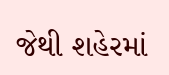જેથી શહેરમાં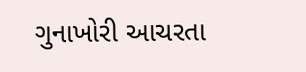ગુનાખોરી આચરતા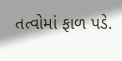તત્વોમાં ફાળ પડે.